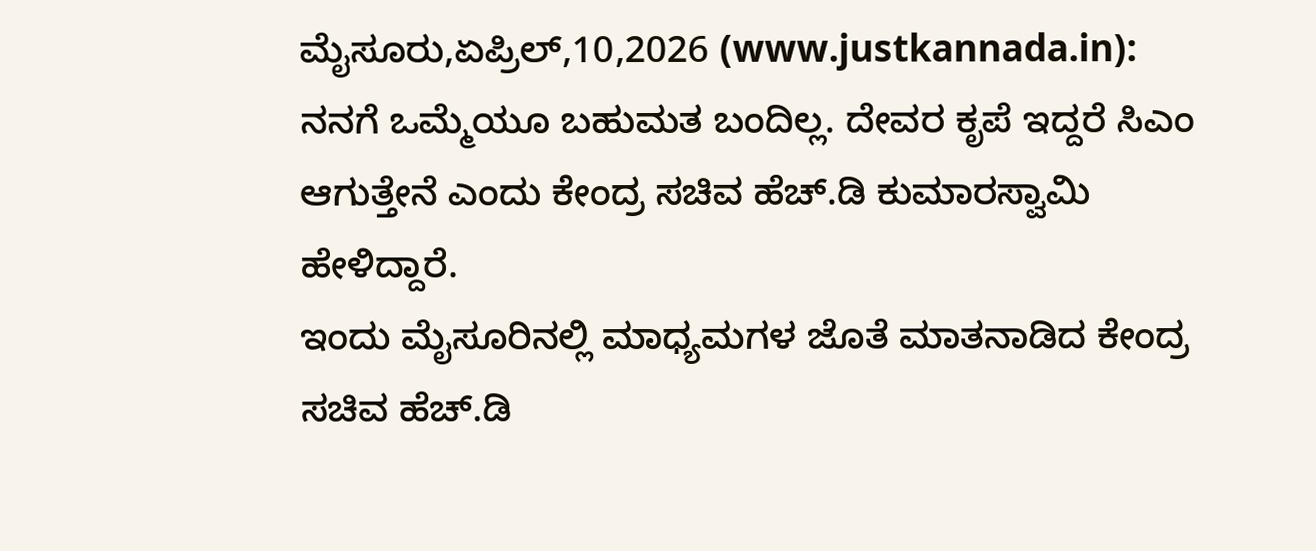ಮೈಸೂರು,ಏಪ್ರಿಲ್,10,2026 (www.justkannada.in): ನನಗೆ ಒಮ್ಮೆಯೂ ಬಹುಮತ ಬಂದಿಲ್ಲ. ದೇವರ ಕೃಪೆ ಇದ್ದರೆ ಸಿಎಂ ಆಗುತ್ತೇನೆ ಎಂದು ಕೇಂದ್ರ ಸಚಿವ ಹೆಚ್.ಡಿ ಕುಮಾರಸ್ವಾಮಿ ಹೇಳಿದ್ದಾರೆ.
ಇಂದು ಮೈಸೂರಿನಲ್ಲಿ ಮಾಧ್ಯಮಗಳ ಜೊತೆ ಮಾತನಾಡಿದ ಕೇಂದ್ರ ಸಚಿವ ಹೆಚ್.ಡಿ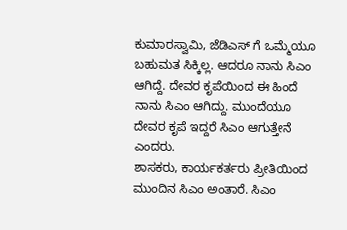ಕುಮಾರಸ್ವಾಮಿ, ಜೆಡಿಎಸ್ ಗೆ ಒಮ್ಮೆಯೂ ಬಹುಮತ ಸಿಕ್ಕಿಲ್ಲ. ಆದರೂ ನಾನು ಸಿಎಂ ಆಗಿದ್ದೆ. ದೇವರ ಕೃಪೆಯಿಂದ ಈ ಹಿಂದೆ ನಾನು ಸಿಎಂ ಆಗಿದ್ದು. ಮುಂದೆಯೂ ದೇವರ ಕೃಪೆ ಇದ್ದರೆ ಸಿಎಂ ಆಗುತ್ತೇನೆ ಎಂದರು.
ಶಾಸಕರು, ಕಾರ್ಯಕರ್ತರು ಪ್ರೀತಿಯಿಂದ ಮುಂದಿನ ಸಿಎಂ ಅಂತಾರೆ. ಸಿಎಂ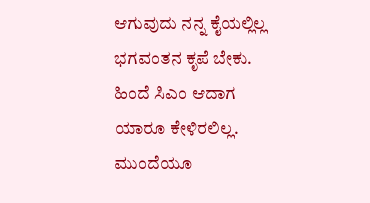ಆಗುವುದು ನನ್ನ ಕೈಯಲ್ಲಿಲ್ಲ ಭಗವಂತನ ಕೃಪೆ ಬೇಕು. ಹಿಂದೆ ಸಿಎಂ ಆದಾಗ ಯಾರೂ ಕೇಳಿರಲಿಲ್ಲ. ಮುಂದೆಯೂ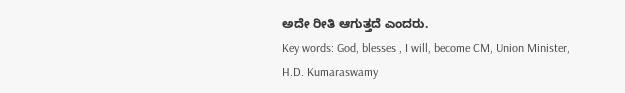ಅದೇ ರೀತಿ ಆಗುತ್ತದೆ ಎಂದರು.
Key words: God, blesses , I will, become CM, Union Minister, H.D. Kumaraswamy